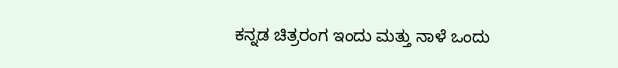ಕನ್ನಡ ಚಿತ್ರರಂಗ ಇಂದು ಮತ್ತು ನಾಳೆ ಒಂದು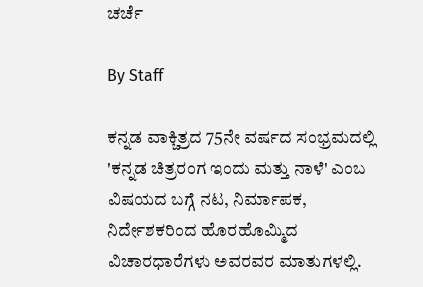ಚರ್ಚೆ

By Staff

ಕನ್ನಡ ವಾಕ್ಚಿತ್ರದ 75ನೇ ವರ್ಷದ ಸಂಭ್ರಮದಲ್ಲಿ 'ಕನ್ನಡ ಚಿತ್ರರಂಗ ಇಂದು ಮತ್ತು ನಾಳೆ' ಎಂಬ ವಿಷಯದ ಬಗ್ಗೆ ನಟ, ನಿರ್ಮಾಪಕ, ನಿರ್ದೇಶಕರಿಂದ ಹೊರಹೊಮ್ಮಿದ ವಿಚಾರಧಾರೆಗಳು ಅವರವರ ಮಾತುಗಳಲ್ಲಿ.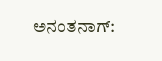ಅನಂತನಾಗ್: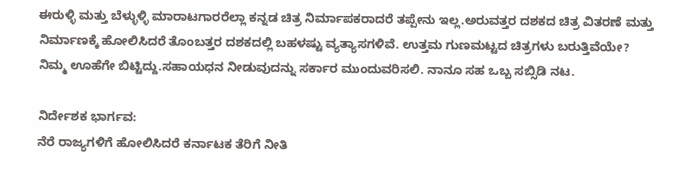ಈರುಳ್ಳಿ ಮತ್ತು ಬೆಳ್ಳುಳ್ಳಿ ಮಾರಾಟಗಾರರೆಲ್ಲಾ ಕನ್ನಡ ಚಿತ್ರ ನಿರ್ಮಾಪಕರಾದರೆ ತಪ್ಪೇನು ಇಲ್ಲ.ಅರುವತ್ತರ ದಶಕದ ಚಿತ್ರ ವಿತರಣೆ ಮತ್ತು ನಿರ್ಮಾಣಕ್ಕೆ ಹೋಲಿಸಿದರೆ ತೊಂಬತ್ತರ ದಶಕದಲ್ಲಿ ಬಹಳಷ್ಟು ವ್ಯತ್ಯಾಸಗಳಿವೆ. ಉತ್ತಮ ಗುಣಮಟ್ಟದ ಚಿತ್ರಗಳು ಬರುತ್ತಿವೆಯೇ? ನಿಮ್ಮ ಊಹೆಗೇ ಬಿಟ್ಟಿದ್ದು.ಸಹಾಯಧನ ನೀಡುವುದನ್ನು ಸರ್ಕಾರ ಮುಂದುವರಿಸಲಿ. ನಾನೂ ಸಹ ಒಬ್ಬ ಸಬ್ಸಿಡಿ ನಟ.

ನಿರ್ದೇಶಕ ಭಾರ್ಗವ:
ನೆರೆ ರಾಜ್ಯಗಳಿಗೆ ಹೋಲಿಸಿದರೆ ಕರ್ನಾಟಕ ತೆರಿಗೆ ನೀತಿ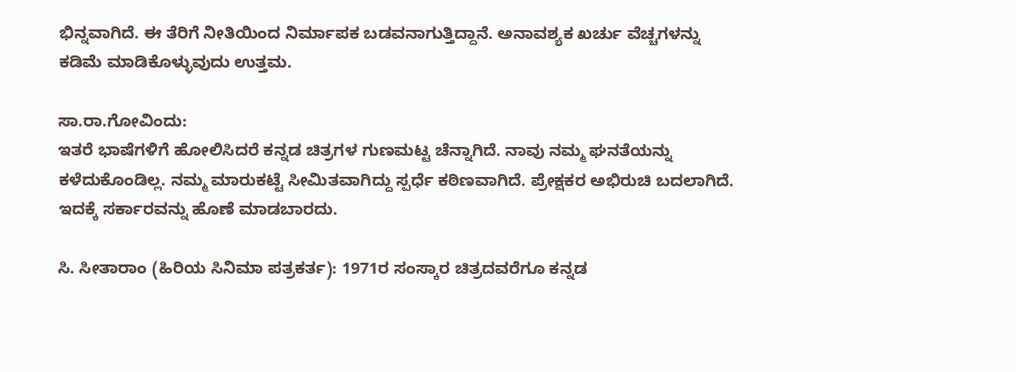ಭಿನ್ನವಾಗಿದೆ. ಈ ತೆರಿಗೆ ನೀತಿಯಿಂದ ನಿರ್ಮಾಪಕ ಬಡವನಾಗುತ್ತಿದ್ದಾನೆ. ಅನಾವಶ್ಯಕ ಖರ್ಚು ವೆಚ್ಚಗಳನ್ನು ಕಡಿಮೆ ಮಾಡಿಕೊಳ್ಳುವುದು ಉತ್ತಮ.

ಸಾ.ರಾ.ಗೋವಿಂದು:
ಇತರೆ ಭಾಷೆಗಳಿಗೆ ಹೋಲಿಸಿದರೆ ಕನ್ನಡ ಚಿತ್ರಗಳ ಗುಣಮಟ್ಟ ಚೆನ್ನಾಗಿದೆ. ನಾವು ನಮ್ಮ ಘನತೆಯನ್ನು ಕಳೆದುಕೊಂಡಿಲ್ಲ. ನಮ್ಮ ಮಾರುಕಟ್ಟೆ ಸೀಮಿತವಾಗಿದ್ದು ಸ್ಪರ್ಧೆ ಕಠಿಣವಾಗಿದೆ. ಪ್ರೇಕ್ಷಕರ ಅಭಿರುಚಿ ಬದಲಾಗಿದೆ. ಇದಕ್ಕೆ ಸರ್ಕಾರವನ್ನು ಹೊಣೆ ಮಾಡಬಾರದು.

ಸಿ. ಸೀತಾರಾಂ (ಹಿರಿಯ ಸಿನಿಮಾ ಪತ್ರಕರ್ತ): 1971ರ ಸಂಸ್ಕಾರ ಚಿತ್ರದವರೆಗೂ ಕನ್ನಡ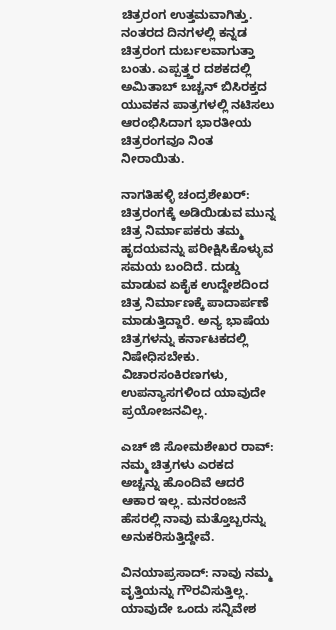ಚಿತ್ರರಂಗ ಉತ್ತಮವಾಗಿತ್ತು. ನಂತರದ ದಿನಗಳಲ್ಲಿ ಕನ್ನಡ ಚಿತ್ರರಂಗ ದುರ್ಬಲವಾಗುತ್ತಾ ಬಂತು. ಎಪ್ಪತ್ತ್ತರ ದಶಕದಲ್ಲಿ ಅಮಿತಾಬ್ ಬಚ್ಚನ್ ಬಿಸಿರಕ್ತದ ಯುವಕನ ಪಾತ್ರಗಳಲ್ಲಿ ನಟಿಸಲು ಆರಂಭಿಸಿದಾಗ ಭಾರತೀಯ ಚಿತ್ರರಂಗವೂ ನಿಂತ ನೀರಾಯಿತು.

ನಾಗತಿಹಳ್ಳಿ ಚಂದ್ರಶೇಖರ್: ಚಿತ್ರರಂಗಕ್ಕೆ ಅಡಿಯಿಡುವ ಮುನ್ನ ಚಿತ್ರ ನಿರ್ಮಾಪಕರು ತಮ್ಮ ಹೃದಯವನ್ನು ಪರೀಕ್ಷಿಸಿಕೊಳ್ಳುವ ಸಮಯ ಬಂದಿದೆ. ದುಡ್ಡು ಮಾಡುವ ಏಕೈಕ ಉದ್ದೇಶದಿಂದ ಚಿತ್ರ ನಿರ್ಮಾಣಕ್ಕೆ ಪಾದಾರ್ಪಣೆ ಮಾಡುತ್ತಿದ್ದಾರೆ. ಅನ್ಯ ಭಾಷೆಯ ಚಿತ್ರಗಳನ್ನು ಕರ್ನಾಟಕದಲ್ಲಿ ನಿಷೇಧಿಸಬೇಕು. ವಿಚಾರಸಂಕಿರಣಗಳು, ಉಪನ್ಯಾಸಗಳಿಂದ ಯಾವುದೇ ಪ್ರಯೋಜನವಿಲ್ಲ.

ಎಚ್ ಜಿ ಸೋಮಶೇಖರ ರಾವ್:
ನಮ್ಮ ಚಿತ್ರಗಳು ಎರಕದ ಅಚ್ಚನ್ನು ಹೊಂದಿವೆ ಆದರೆ ಆಕಾರ ಇಲ್ಲ. ಮನರಂಜನೆ ಹೆಸರಲ್ಲಿ ನಾವು ಮತ್ತೊಬ್ಬರನ್ನು ಅನುಕರಿಸುತ್ತಿದ್ದೇವೆ.

ವಿನಯಾಪ್ರಸಾದ್: ನಾವು ನಮ್ಮ ವೃತ್ತಿಯನ್ನು ಗೌರವಿಸುತ್ತಿಲ್ಲ. ಯಾವುದೇ ಒಂದು ಸನ್ನಿವೇಶ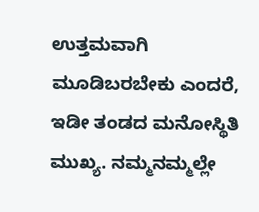ಉತ್ತಮವಾಗಿ ಮೂಡಿಬರಬೇಕು ಎಂದರೆ, ಇಡೀ ತಂಡದ ಮನೋಸ್ಥಿತಿ ಮುಖ್ಯ. ನಮ್ಮನಮ್ಮಲ್ಲೇ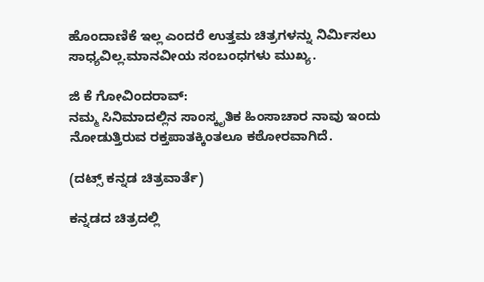ಹೊಂದಾಣಿಕೆ ಇಲ್ಲ ಎಂದರೆ ಉತ್ತಮ ಚಿತ್ರಗಳನ್ನು ನಿರ್ಮಿಸಲು ಸಾಧ್ಯವಿಲ್ಲ.ಮಾನವೀಯ ಸಂಬಂಧಗಳು ಮುಖ್ಯ.

ಜಿ ಕೆ ಗೋವಿಂದರಾವ್:
ನಮ್ಮ ಸಿನಿಮಾದಲ್ಲಿನ ಸಾಂಸ್ಕೃತಿಕ ಹಿಂಸಾಚಾರ ನಾವು ಇಂದು ನೋಡುತ್ತಿರುವ ರಕ್ತಪಾತಕ್ಕಿಂತಲೂ ಕಠೋರವಾಗಿದೆ.

(ದಟ್ಸ್ ಕನ್ನಡ ಚಿತ್ರವಾರ್ತೆ)

ಕನ್ನಡದ ಚಿತ್ರದಲ್ಲಿ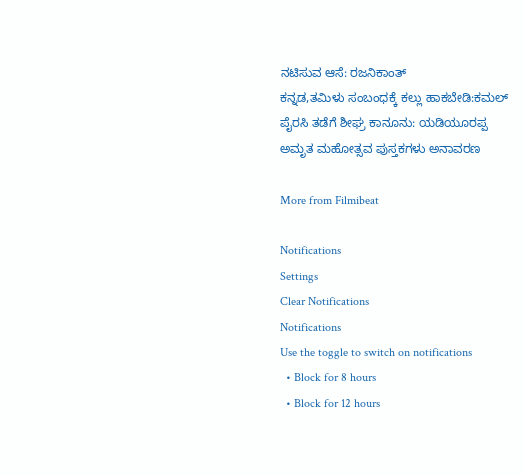ನಟಿಸುವ ಆಸೆ: ರಜನಿಕಾಂತ್
ಕನ್ನಡ,ತಮಿಳು ಸಂಬಂಧಕ್ಕೆ ಕಲ್ಲು ಹಾಕಬೇಡಿ:ಕಮಲ್
ಪೈರಸಿ ತಡೆಗೆ ಶೀಘ್ರ ಕಾನೂನು: ಯಡಿಯೂರಪ್ಪ
ಅಮೃತ ಮಹೋತ್ಸವ ಪುಸ್ತಕಗಳು ಅನಾವರಣ

More from Filmibeat

Notifications
Settings
Clear Notifications
Notifications
Use the toggle to switch on notifications
  • Block for 8 hours
  • Block for 12 hours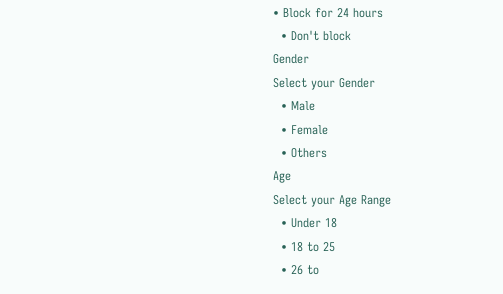• Block for 24 hours
  • Don't block
Gender
Select your Gender
  • Male
  • Female
  • Others
Age
Select your Age Range
  • Under 18
  • 18 to 25
  • 26 to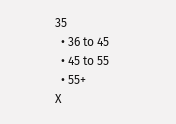35
  • 36 to 45
  • 45 to 55
  • 55+
X